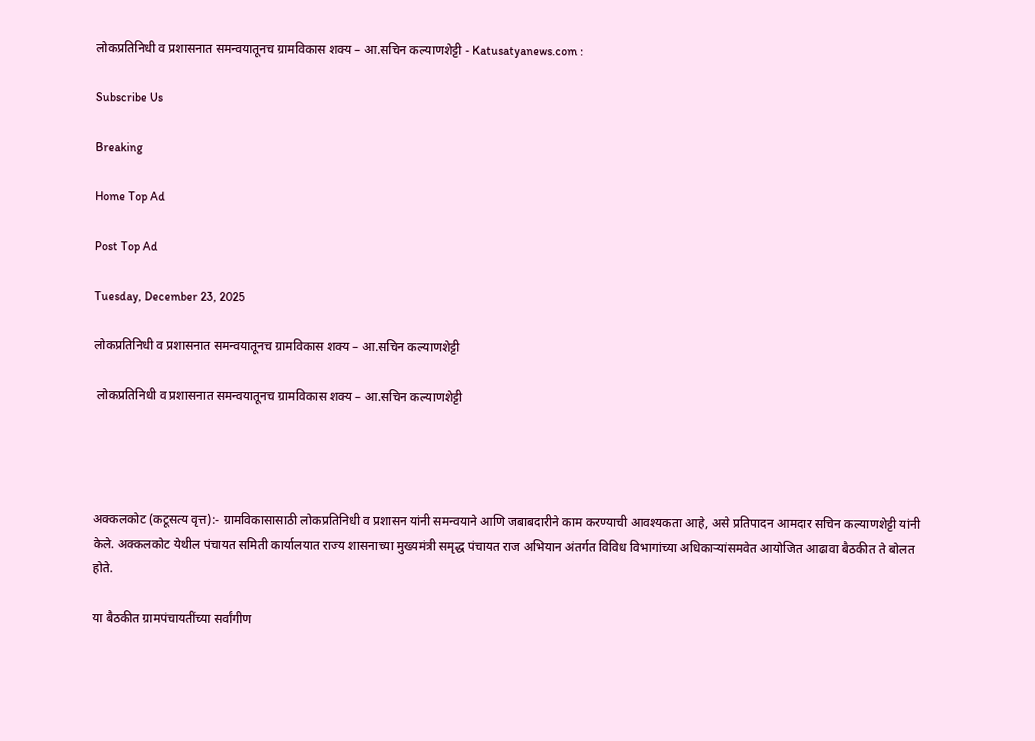लोकप्रतिनिधी व प्रशासनात समन्वयातूनच ग्रामविकास शक्य – आ.सचिन कल्याणशेट्टी - Katusatyanews.com :

Subscribe Us

Breaking

Home Top Ad

Post Top Ad

Tuesday, December 23, 2025

लोकप्रतिनिधी व प्रशासनात समन्वयातूनच ग्रामविकास शक्य – आ.सचिन कल्याणशेट्टी

 लोकप्रतिनिधी व प्रशासनात समन्वयातूनच ग्रामविकास शक्य – आ.सचिन कल्याणशेट्टी




अक्कलकोट (कटूसत्य वृत्त):- ग्रामविकासासाठी लोकप्रतिनिधी व प्रशासन यांनी समन्वयाने आणि जबाबदारीने काम करण्याची आवश्यकता आहे, असे प्रतिपादन आमदार सचिन कल्याणशेट्टी यांनी केले. अक्कलकोट येथील पंचायत समिती कार्यालयात राज्य शासनाच्या मुख्यमंत्री समृद्ध पंचायत राज अभियान अंतर्गत विविध विभागांच्या अधिकाऱ्यांसमवेत आयोजित आढावा बैठकीत ते बोलत होते.

या बैठकीत ग्रामपंचायतींच्या सर्वांगीण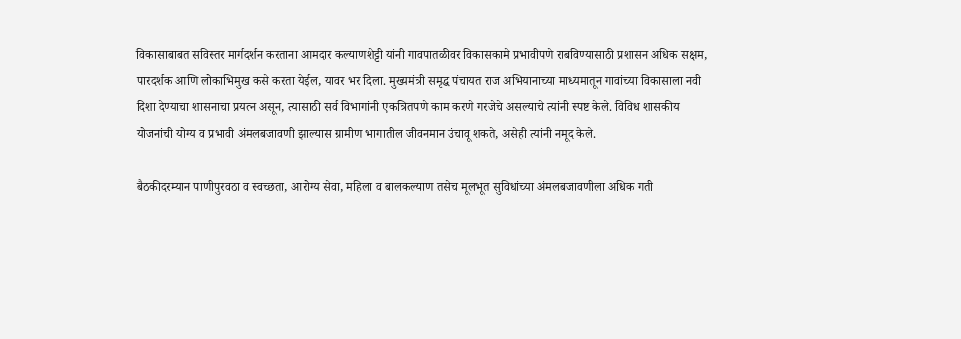विकासाबाबत सविस्तर मार्गदर्शन करताना आमदार कल्याणशेट्टी यांनी गावपातळीवर विकासकामे प्रभावीपणे राबविण्यासाठी प्रशासन अधिक सक्षम, पारदर्शक आणि लोकाभिमुख कसे करता येईल, यावर भर दिला. मुख्यमंत्री समृद्ध पंचायत राज अभियानाच्या माध्यमातून गावांच्या विकासाला नवी दिशा देण्याचा शासनाचा प्रयत्न असून, त्यासाठी सर्व विभागांनी एकत्रितपणे काम करणे गरजेचे असल्याचे त्यांनी स्पष्ट केले. विविध शासकीय योजनांची योग्य व प्रभावी अंमलबजावणी झाल्यास ग्रामीण भागातील जीवनमान उंचावू शकते, असेही त्यांनी नमूद केले.

बैठकीदरम्यान पाणीपुरवठा व स्वच्छता, आरोग्य सेवा, महिला व बालकल्याण तसेच मूलभूत सुविधांच्या अंमलबजावणीला अधिक गती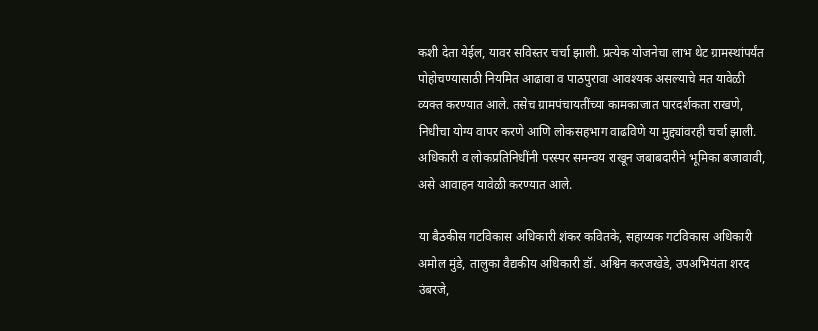कशी देता येईल, यावर सविस्तर चर्चा झाली. प्रत्येक योजनेचा लाभ थेट ग्रामस्थांपर्यंत पोहोचण्यासाठी नियमित आढावा व पाठपुरावा आवश्यक असल्याचे मत यावेळी व्यक्त करण्यात आले. तसेच ग्रामपंचायतींच्या कामकाजात पारदर्शकता राखणे, निधीचा योग्य वापर करणे आणि लोकसहभाग वाढविणे या मुद्द्यांवरही चर्चा झाली. अधिकारी व लोकप्रतिनिधींनी परस्पर समन्वय राखून जबाबदारीने भूमिका बजावावी, असे आवाहन यावेळी करण्यात आले.

या बैठकीस गटविकास अधिकारी शंकर कवितके, सहाय्यक गटविकास अधिकारी अमोल मुंडे, तालुका वैद्यकीय अधिकारी डॉ. अश्विन करजखेडे, उपअभियंता शरद उंबरजे,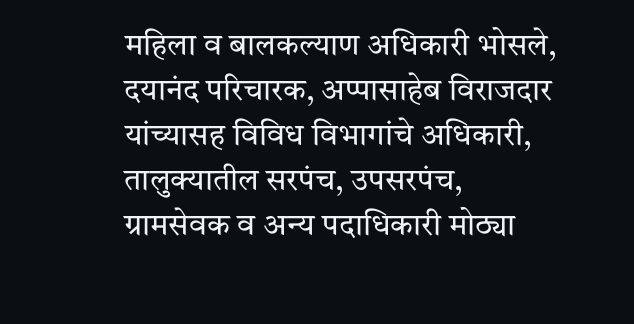महिला व बालकल्याण अधिकारी भोसले, दयानंद परिचारक, अप्पासाहेब विराजदार यांच्यासह विविध विभागांचे अधिकारी, तालुक्यातील सरपंच, उपसरपंच, ग्रामसेवक व अन्य पदाधिकारी मोठ्या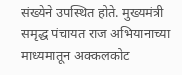संख्येने उपस्थित होते. मुख्यमंत्री समृद्ध पंचायत राज अभियानाच्या माध्यमातून अक्कलकोट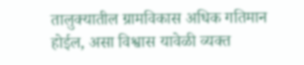तालुक्यातील ग्रामविकास अधिक गतिमान होईल, असा विश्वास यावेळी व्यक्त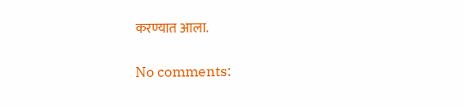करण्यात आला.

No comments: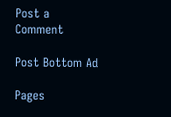Post a Comment

Post Bottom Ad

Pages